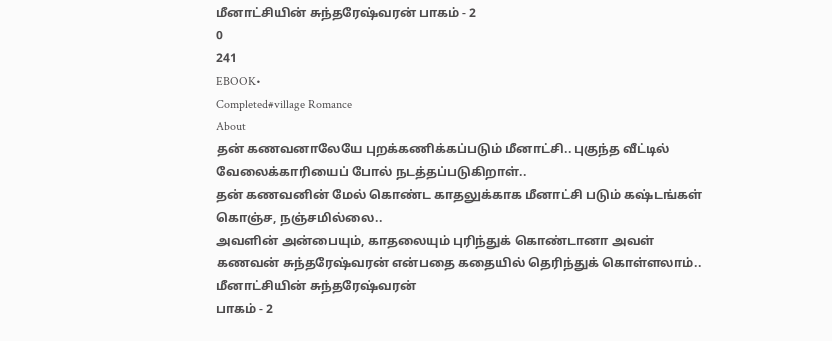மீனாட்சியின் சுந்தரேஷ்வரன் பாகம் - 2
0
241
EBOOK•
Completed#village Romance
About
தன் கணவனாலேயே புறக்கணிக்கப்படும் மீனாட்சி.. புகுந்த வீட்டில் வேலைக்காரியைப் போல் நடத்தப்படுகிறாள்..
தன் கணவனின் மேல் கொண்ட காதலுக்காக மீனாட்சி படும் கஷ்டங்கள் கொஞ்ச, நஞ்சமில்லை..
அவளின் அன்பையும், காதலையும் புரிந்துக் கொண்டானா அவள் கணவன் சுந்தரேஷ்வரன் என்பதை கதையில் தெரிந்துக் கொள்ளலாம்..
மீனாட்சியின் சுந்தரேஷ்வரன்
பாகம் - 2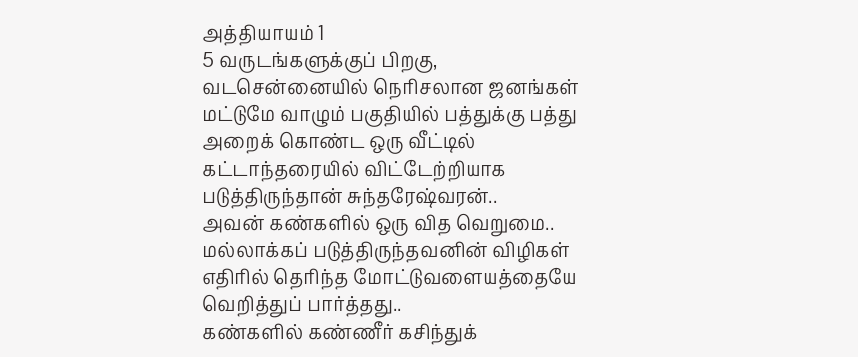அத்தியாயம் 1
5 வருடங்களுக்குப் பிறகு,
வடசென்னையில் நெரிசலான ஜனங்கள் மட்டுமே வாழும் பகுதியில் பத்துக்கு பத்து அறைக் கொண்ட ஒரு வீட்டில் கட்டாந்தரையில் விட்டேற்றியாக படுத்திருந்தான் சுந்தரேஷ்வரன்..
அவன் கண்களில் ஒரு வித வெறுமை.. மல்லாக்கப் படுத்திருந்தவனின் விழிகள் எதிரில் தெரிந்த மோட்டுவளையத்தையே வெறித்துப் பார்த்தது..
கண்களில் கண்ணீர் கசிந்துக்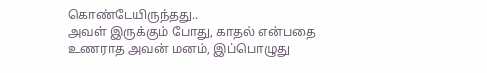கொண்டேயிருந்தது..
அவள் இருக்கும் போது, காதல் என்பதை உணராத அவன் மனம், இப்பொழுது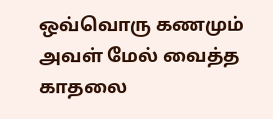ஒவ்வொரு கணமும் அவள் மேல் வைத்த காதலை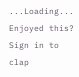...Loading...
Enjoyed this?
Sign in to clap